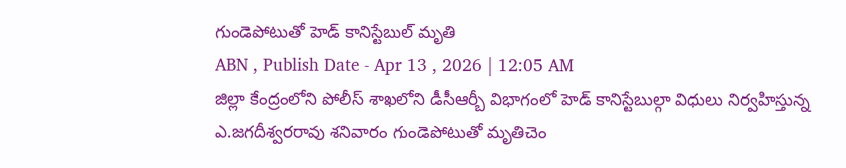గుండెపోటుతో హెడ్ కానిస్టేబుల్ మృతి
ABN , Publish Date - Apr 13 , 2026 | 12:05 AM
జిల్లా కేంద్రంలోని పోలీస్ శాఖలోని డీసీఆర్బీ విభాగంలో హెడ్ కానిస్టేబుల్గా విధులు నిర్వహిస్తున్న ఎ.జగదీశ్వరరావు శనివారం గుండెపోటుతో మృతిచెం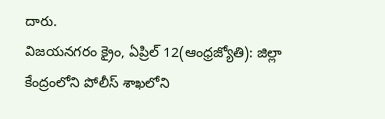దారు.
విజయనగరం క్రైం, ఏప్రిల్ 12(ఆంధ్రజ్యోతి): జిల్లా కేంద్రంలోని పోలీస్ శాఖలోని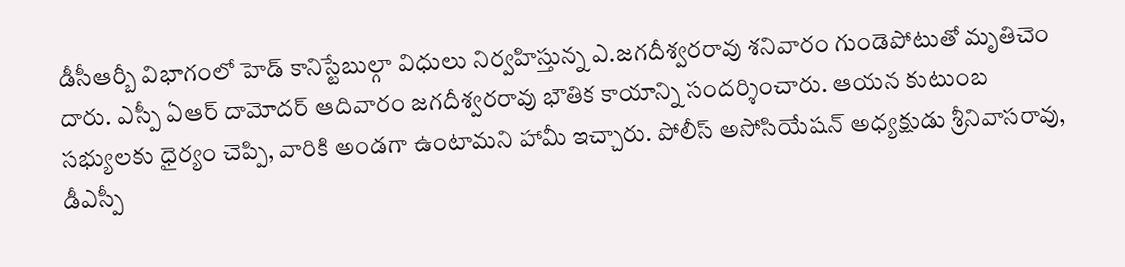డీసీఆర్బీ విభాగంలో హెడ్ కానిస్టేబుల్గా విధులు నిర్వహిస్తున్న ఎ.జగదీశ్వరరావు శనివారం గుండెపోటుతో మృతిచెం దారు. ఎస్పీ ఏఆర్ దామోదర్ ఆదివారం జగదీశ్వరరావు భౌతిక కాయాన్ని సందర్శించారు. ఆయన కుటుంబ సభ్యులకు ధైర్యం చెప్పి, వారికి అండగా ఉంటామని హామీ ఇచ్చారు. పోలీస్ అసోసియేషన్ అధ్యక్షుడు శ్రీనివాసరావు, డీఎస్పీ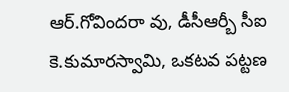ఆర్.గోవిందరా వు, డీసీఆర్బీ సీఐ కె.కుమారస్వామి, ఒకటవ పట్టణ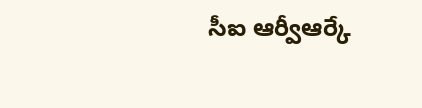సీఐ ఆర్వీఆర్కే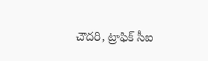చౌదరి, ట్రాఫిక్ సీఐ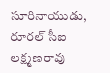సూరినాయుడు, రూరల్ సీఐ లక్ష్మణరావు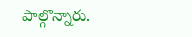పాల్గొన్నారు.